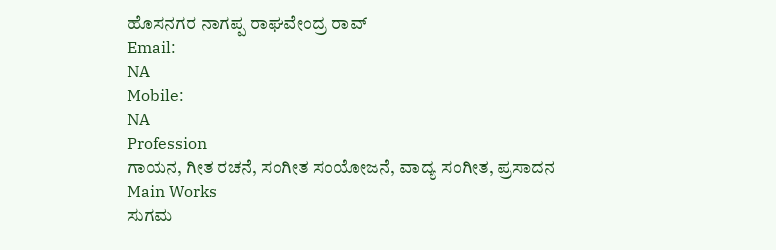ಹೊಸನಗರ ನಾಗಪ್ಪ ರಾಘವೇಂದ್ರ ರಾವ್
Email:
NA
Mobile:
NA
Profession
ಗಾಯನ, ಗೀತ ರಚನೆ, ಸಂಗೀತ ಸಂಯೋಜನೆ, ವಾದ್ಯ ಸಂಗೀತ, ಪ್ರಸಾದನ
Main Works
ಸುಗಮ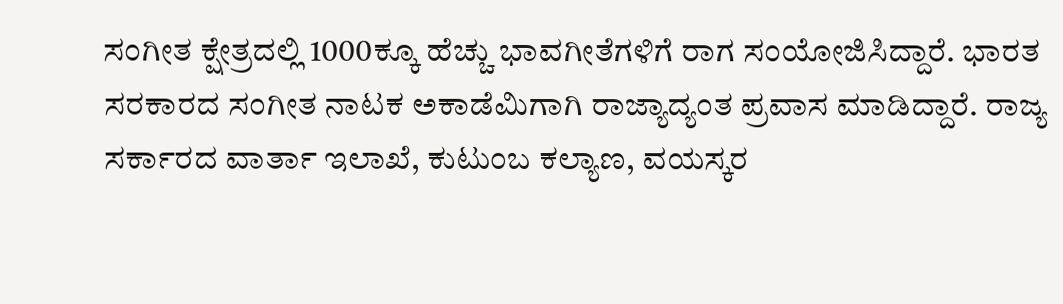ಸಂಗೀತ ಕ್ಷೇತ್ರದಲ್ಲಿ 1000ಕ್ಕೂ ಹೆಚ್ಚು ಭಾವಗೀತೆಗಳಿಗೆ ರಾಗ ಸಂಯೋಜಿಸಿದ್ದಾರೆ. ಭಾರತ ಸರಕಾರದ ಸಂಗೀತ ನಾಟಕ ಅಕಾಡೆಮಿಗಾಗಿ ರಾಜ್ಯಾದ್ಯಂತ ಪ್ರವಾಸ ಮಾಡಿದ್ದಾರೆ. ರಾಜ್ಯ ಸರ್ಕಾರದ ವಾರ್ತಾ ಇಲಾಖೆ, ಕುಟುಂಬ ಕಲ್ಯಾಣ, ವಯಸ್ಕರ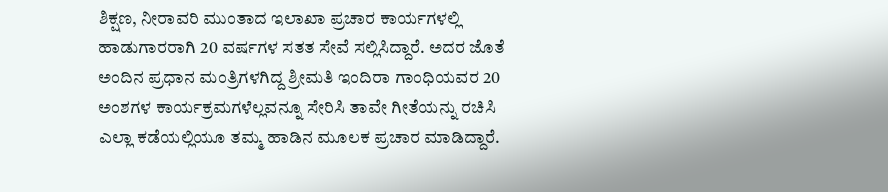ಶಿಕ್ಷಣ, ನೀರಾವರಿ ಮುಂತಾದ ಇಲಾಖಾ ಪ್ರಚಾರ ಕಾರ್ಯಗಳಲ್ಲಿ ಹಾಡುಗಾರರಾಗಿ 20 ವರ್ಷಗಳ ಸತತ ಸೇವೆ ಸಲ್ಲಿಸಿದ್ದಾರೆ. ಅದರ ಜೊತೆ ಅಂದಿನ ಪ್ರಧಾನ ಮಂತ್ರಿಗಳಗಿದ್ದ ಶ್ರೀಮತಿ ಇಂದಿರಾ ಗಾಂಧಿಯವರ 20 ಅಂಶಗಳ ಕಾರ್ಯಕ್ರಮಗಳೆಲ್ಲವನ್ನೂ ಸೇರಿಸಿ ತಾವೇ ಗೀತೆಯನ್ನು ರಚಿಸಿ ಎಲ್ಲಾ ಕಡೆಯಲ್ಲಿಯೂ ತಮ್ಮ ಹಾಡಿನ ಮೂಲಕ ಪ್ರಚಾರ ಮಾಡಿದ್ದಾರೆ.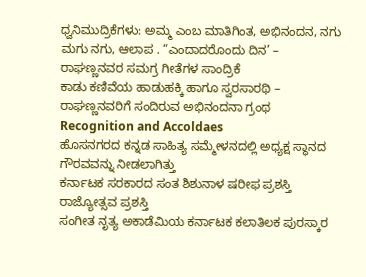ಧ್ವನಿಮುದ್ರಿಕೆಗಳು: ಅಮ್ಮ ಎಂಬ ಮಾತಿಗಿಂತ, ಅಭಿನಂದನ, ನಗು ಮಗು ನಗು, ಆಲಾಪ . “ಎಂದಾದರೊಂದು ದಿನ’ – ರಾಘಣ್ಣನವರ ಸಮಗ್ರ ಗೀತೆಗಳ ಸಾಂದ್ರಿಕೆ
ಕಾಡು ಕಣಿವೆಯ ಹಾಡುಹಕ್ಕಿ ಹಾಗೂ ಸ್ವರಸಾರಥಿ – ರಾಘಣ್ಣನವರಿಗೆ ಸಂದಿರುವ ಅಭಿನಂದನಾ ಗ್ರಂಥ
Recognition and Accoldaes
ಹೊಸನಗರದ ಕನ್ನಡ ಸಾಹಿತ್ಯ ಸಮ್ಮೇಳನದಲ್ಲಿ ಅಧ್ಯಕ್ಷ ಸ್ಥಾನದ ಗೌರವವನ್ನು ನೀಡಲಾಗಿತ್ತು
ಕರ್ನಾಟಕ ಸರಕಾರದ ಸಂತ ಶಿಶುನಾಳ ಷರೀಫ ಪ್ರಶಸ್ತಿ
ರಾಜ್ಯೋತ್ಸವ ಪ್ರಶಸ್ತಿ
ಸಂಗೀತ ನೃತ್ಯ ಅಕಾಡೆಮಿಯ ಕರ್ನಾಟಕ ಕಲಾತಿಲಕ ಪುರಸ್ಕಾರ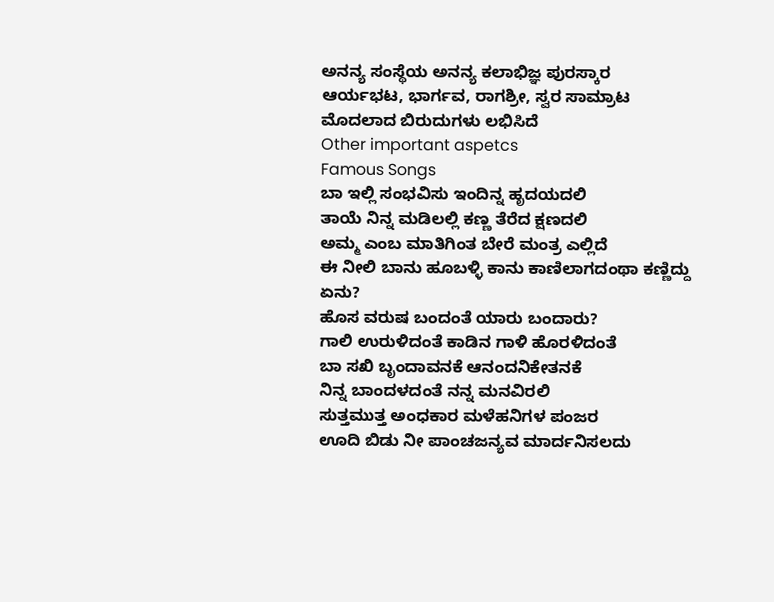ಅನನ್ಯ ಸಂಸ್ಥೆಯ ಅನನ್ಯ ಕಲಾಭಿಜ್ಞ ಪುರಸ್ಕಾರ
ಆರ್ಯಭಟ, ಭಾರ್ಗವ, ರಾಗಶ್ರೀ, ಸ್ವರ ಸಾಮ್ರಾಟ ಮೊದಲಾದ ಬಿರುದುಗಳು ಲಭಿಸಿದೆ
Other important aspetcs
Famous Songs
ಬಾ ಇಲ್ಲಿ ಸಂಭವಿಸು ಇಂದಿನ್ನ ಹೃದಯದಲಿ
ತಾಯೆ ನಿನ್ನ ಮಡಿಲಲ್ಲಿ ಕಣ್ಣ ತೆರೆದ ಕ್ಷಣದಲಿ
ಅಮ್ಮ ಎಂಬ ಮಾತಿಗಿಂತ ಬೇರೆ ಮಂತ್ರ ಎಲ್ಲಿದೆ
ಈ ನೀಲಿ ಬಾನು ಹೂಬಳ್ಳಿ ಕಾನು ಕಾಣಿಲಾಗದಂಥಾ ಕಣ್ಣಿದ್ದು ಏನು?
ಹೊಸ ವರುಷ ಬಂದಂತೆ ಯಾರು ಬಂದಾರು?
ಗಾಲಿ ಉರುಳಿದಂತೆ ಕಾಡಿನ ಗಾಳಿ ಹೊರಳಿದಂತೆ
ಬಾ ಸಖಿ ಬೃಂದಾವನಕೆ ಆನಂದನಿಕೇತನಕೆ
ನಿನ್ನ ಬಾಂದಳದಂತೆ ನನ್ನ ಮನವಿರಲಿ
ಸುತ್ತಮುತ್ತ ಅಂಧಕಾರ ಮಳೆಹನಿಗಳ ಪಂಜರ
ಊದಿ ಬಿಡು ನೀ ಪಾಂಚಜನ್ಯವ ಮಾರ್ದನಿಸಲದು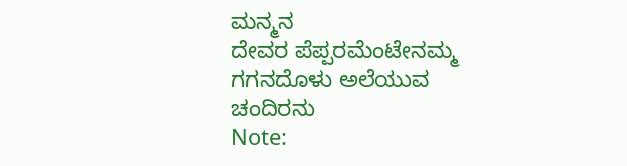ಮನ್ಮನ
ದೇವರ ಪೆಪ್ಪರಮೆಂಟೇನಮ್ಮ ಗಗನದೊಳು ಅಲೆಯುವ ಚಂದಿರನು
Note: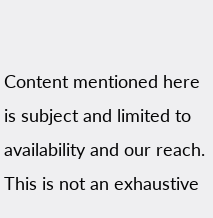Content mentioned here is subject and limited to availability and our reach. This is not an exhaustive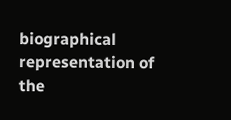biographical representation of the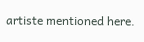artiste mentioned here.